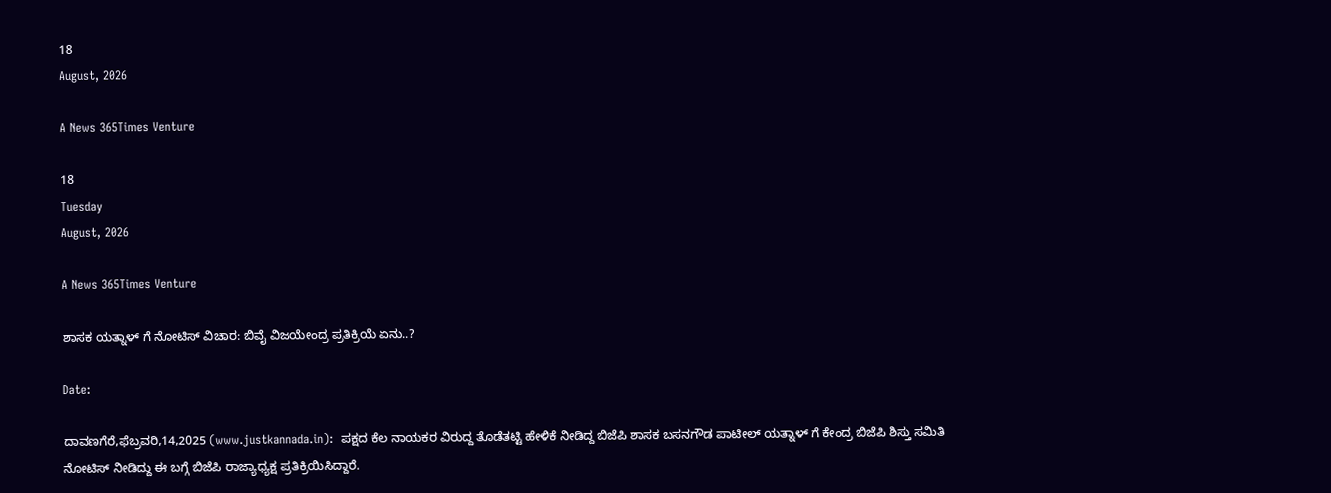18
August, 2026

A News 365Times Venture

18
Tuesday
August, 2026

A News 365Times Venture

ಶಾಸಕ ಯತ್ನಾಳ್ ಗೆ ನೋಟಿಸ್ ವಿಚಾರ: ಬಿವೈ ವಿಜಯೇಂದ್ರ ಪ್ರತಿಕ್ರಿಯೆ ಏನು..?

Date:

ದಾವಣಗೆರೆ,ಫೆಬ್ರವರಿ,14,2025 (www.justkannada.in):  ಪಕ್ಷದ ಕೆಲ ನಾಯಕರ ವಿರುದ್ದ ತೊಡೆತಟ್ಟಿ ಹೇಳಿಕೆ ನೀಡಿದ್ದ ಬಿಜೆಪಿ ಶಾಸಕ ಬಸನಗೌಡ ಪಾಟೀಲ್ ಯತ್ನಾಳ್ ಗೆ ಕೇಂದ್ರ ಬಿಜೆಪಿ ಶಿಸ್ತು ಸಮಿತಿ ನೋಟಿಸ್ ನೀಡಿದ್ದು ಈ ಬಗ್ಗೆ ಬಿಜೆಪಿ ರಾಜ್ಯಾಧ್ಯಕ್ಷ ಪ್ರತಿಕ್ರಿಯಿಸಿದ್ದಾರೆ.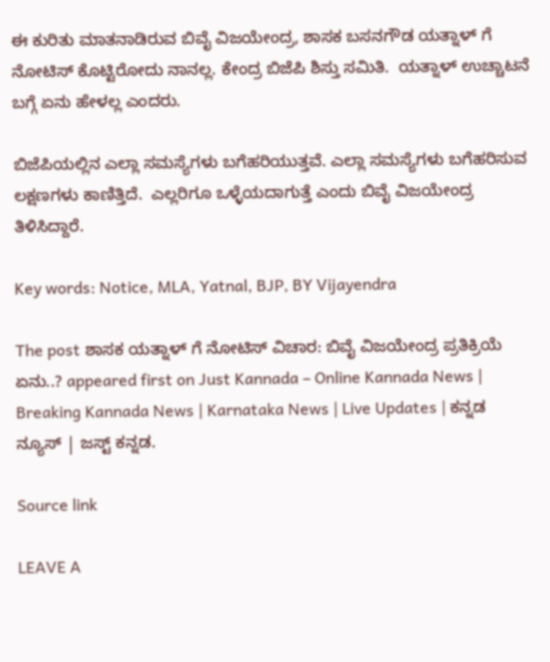ಈ ಕುರಿತು ಮಾತನಾಡಿರುವ ಬಿವೈ ವಿಜಯೇಂದ್ರ, ಶಾಸಕ ಬಸನಗೌಡ ಯತ್ನಾಳ್ ಗೆ ನೋಟಿಸ್ ಕೊಟ್ಟಿರೋದು ನಾನಲ್ಲ. ಕೇಂದ್ರ ಬಿಜೆಪಿ ಶಿಸ್ತು ಸಮಿತಿ.  ಯತ್ನಾಳ್ ಉಚ್ಚಾಟನೆ ಬಗ್ಗೆ ಏನು ಹೇಳಲ್ಲ ಎಂದರು.

ಬಿಜೆಪಿಯಲ್ಲಿನ ಎಲ್ಲಾ ಸಮಸ್ಯೆಗಳು ಬಗೆಹರಿಯುತ್ತವೆ. ಎಲ್ಲಾ ಸಮಸ್ಯೆಗಳು ಬಗೆಹರಿಸುವ ಲಕ್ಷಣಗಳು ಕಾಣಿತ್ತಿದೆ.  ಎಲ್ಲರಿಗೂ ಒಳ್ಳೆಯದಾಗುತ್ತೆ ಎಂದು ಬಿವೈ ವಿಜಯೇಂದ್ರ ತಿಳಿಸಿದ್ದಾರೆ.

Key words: Notice, MLA, Yatnal, BJP, BY Vijayendra

The post ಶಾಸಕ ಯತ್ನಾಳ್ ಗೆ ನೋಟಿಸ್ ವಿಚಾರ: ಬಿವೈ ವಿಜಯೇಂದ್ರ ಪ್ರತಿಕ್ರಿಯೆ ಏನು..? appeared first on Just Kannada – Online Kannada News | Breaking Kannada News | Karnataka News | Live Updates | ಕನ್ನಡ ನ್ಯೂಸ್ | ಜಸ್ಟ್ ಕನ್ನಡ.

Source link

LEAVE A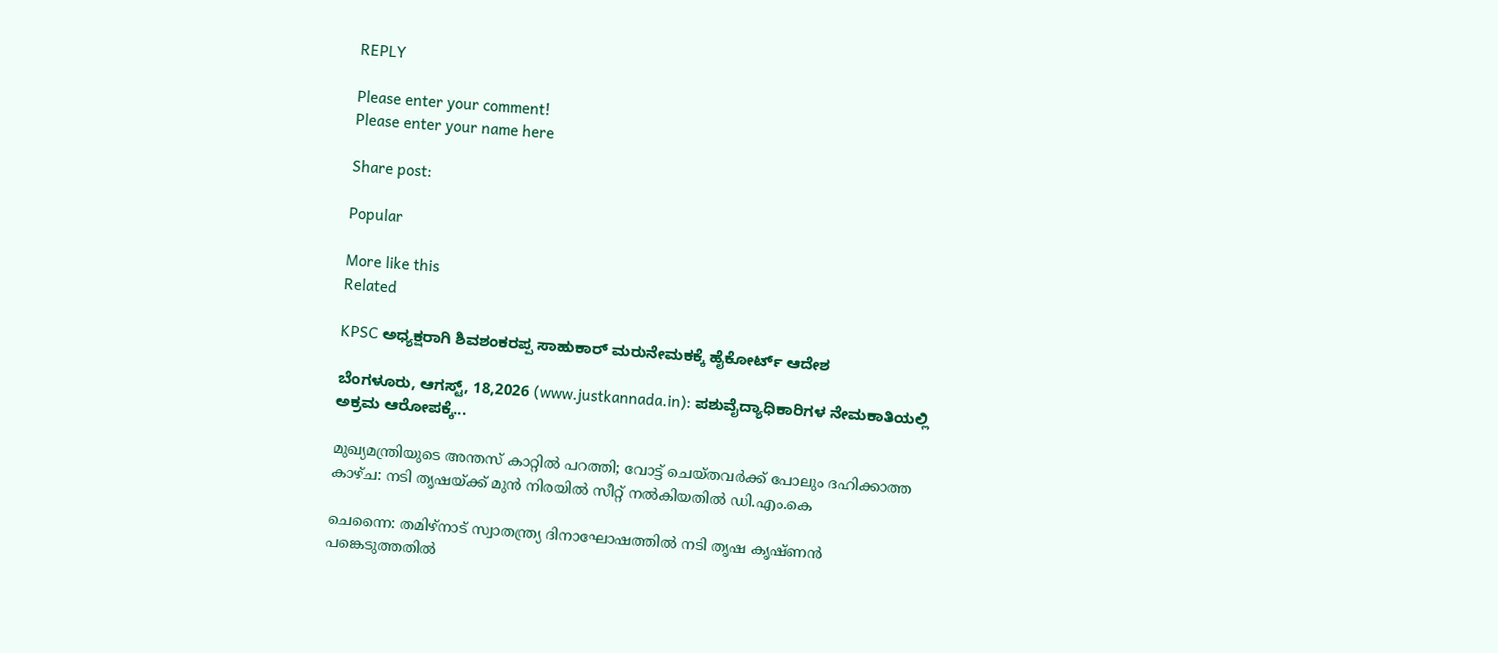REPLY

Please enter your comment!
Please enter your name here

Share post:

Popular

More like this
Related

KPSC ಅಧ್ಯಕ್ಷರಾಗಿ ಶಿವಶಂಕರಪ್ಪ ಸಾಹುಕಾರ್ ಮರುನೇಮಕಕ್ಕೆ ಹೈಕೋರ್ಟ್ ಆದೇಶ

ಬೆಂಗಳೂರು, ಆಗಸ್ಟ್, 18,2026 (www.justkannada.in): ಪಶುವೈದ್ಯಾಧಿಕಾರಿಗಳ ನೇಮಕಾತಿಯಲ್ಲಿ ಅಕ್ರಮ ಆರೋಪಕ್ಕೆ...

മുഖ്യമന്ത്രിയുടെ അന്തസ് കാറ്റില്‍ പറത്തി; വോട്ട് ചെയ്തവര്‍ക്ക് പോലും ദഹിക്കാത്ത കാഴ്ച: നടി തൃഷയ്ക്ക് മുന്‍ നിരയില്‍ സീറ്റ് നല്‍കിയതില്‍ ഡി.എം.കെ

ചെന്നൈ: തമിഴ്‌നാട് സ്വാതന്ത്ര്യ ദിനാഘോഷത്തില്‍ നടി തൃഷ കൃഷ്ണന്‍ പങ്കെടുത്തതില്‍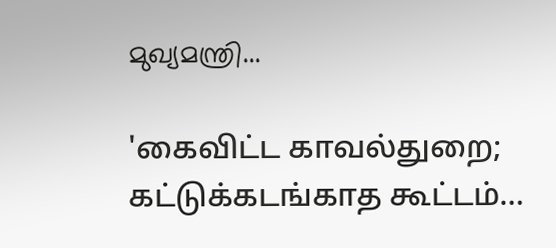മുഖ്യമന്ത്രി...

'கைவிட்ட காவல்துறை; கட்டுக்கடங்காத கூட்டம்…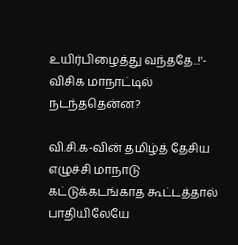உயிர்பிழைத்து வந்ததே..!'- விசிக மாநாட்டில் நடந்ததென்ன?

வி.சி.க-வின் தமிழ்த் தேசிய எழுச்சி மாநாடு கட்டுக்கடங்காத கூட்டத்தால் பாதியிலேயே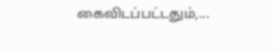கைவிடப்பட்டதும்,...